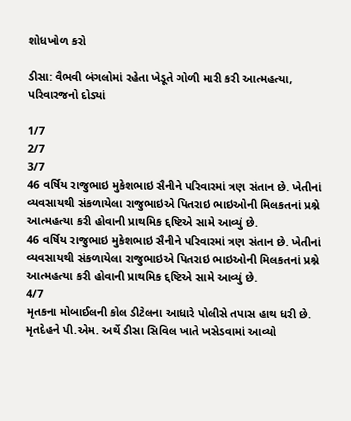શોધખોળ કરો

ડીસા: વૈભવી બંગલોમાં રહેતા ખેડૂતે ગોળી મારી કરી આત્મહત્યા, પરિવારજનો દોડ્યાં

1/7
2/7
3/7
46 વર્ષિય રાજુભાઇ મુકેશભાઇ સૈનીને પરિવારમાં ત્રણ સંતાન છે. ખેતીનાં વ્યવસાયથી સંકળાયેલા રાજુભાઇએ પિતરાઇ ભાઇઓની મિલકતનાં પ્રશ્ને આત્મહત્યા કરી હોવાની પ્રાથમિક દ્દષ્ટિએ સામે આવ્યું છે.
46 વર્ષિય રાજુભાઇ મુકેશભાઇ સૈનીને પરિવારમાં ત્રણ સંતાન છે. ખેતીનાં વ્યવસાયથી સંકળાયેલા રાજુભાઇએ પિતરાઇ ભાઇઓની મિલકતનાં પ્રશ્ને આત્મહત્યા કરી હોવાની પ્રાથમિક દ્દષ્ટિએ સામે આવ્યું છે.
4/7
મૃતકના મોબાઈલની કોલ ડીટેલના આધારે પોલીસે તપાસ હાથ ધરી છે. મૃતદેહને પી.એમ. અર્થે ડીસા સિવિલ ખાતે ખસેડવામાં આવ્યો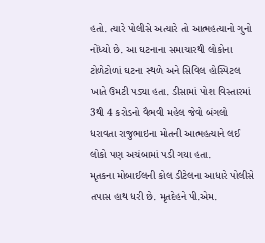હતો. ત્યારે પોલીસે અત્યારે તો આત્મહત્યાનો ગુનો નોંધ્યો છે. આ ઘટનાના સમાચારથી લોકોના ટોળેટોળાં ઘટના સ્થળે અને સિવિલ હોસ્પિટલ ખાતે ઉમટી પડ્યા હતા. ડીસામાં પોશ વિસ્તારમાં 3થી 4 કરોડનો વૈભવી મહેલ જેવો બંગલો ધરાવતા રાજુભાઇના મોતની આત્મહત્યાને લઈ લોકો પણ અચંબામાં પડી ગયા હતા.
મૃતકના મોબાઈલની કોલ ડીટેલના આધારે પોલીસે તપાસ હાથ ધરી છે. મૃતદેહને પી.એમ.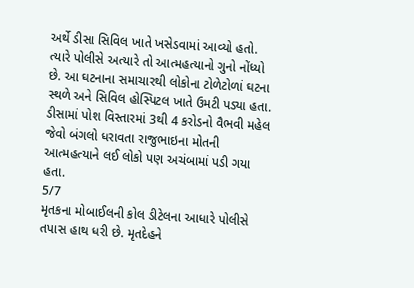અર્થે ડીસા સિવિલ ખાતે ખસેડવામાં આવ્યો હતો. ત્યારે પોલીસે અત્યારે તો આત્મહત્યાનો ગુનો નોંધ્યો છે. આ ઘટનાના સમાચારથી લોકોના ટોળેટોળાં ઘટના સ્થળે અને સિવિલ હોસ્પિટલ ખાતે ઉમટી પડ્યા હતા. ડીસામાં પોશ વિસ્તારમાં 3થી 4 કરોડનો વૈભવી મહેલ જેવો બંગલો ધરાવતા રાજુભાઇના મોતની આત્મહત્યાને લઈ લોકો પણ અચંબામાં પડી ગયા હતા.
5/7
મૃતકના મોબાઈલની કોલ ડીટેલના આધારે પોલીસે તપાસ હાથ ધરી છે. મૃતદેહને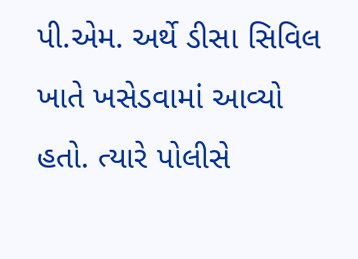પી.એમ. અર્થે ડીસા સિવિલ ખાતે ખસેડવામાં આવ્યો હતો. ત્યારે પોલીસે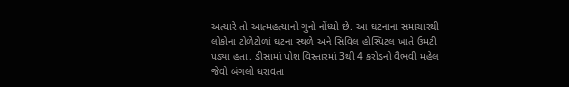અત્યારે તો આત્મહત્યાનો ગુનો નોંધ્યો છે. આ ઘટનાના સમાચારથી લોકોના ટોળેટોળાં ઘટના સ્થળે અને સિવિલ હોસ્પિટલ ખાતે ઉમટી પડ્યા હતા. ડીસામાં પોશ વિસ્તારમાં 3થી 4 કરોડનો વૈભવી મહેલ જેવો બંગલો ધરાવતા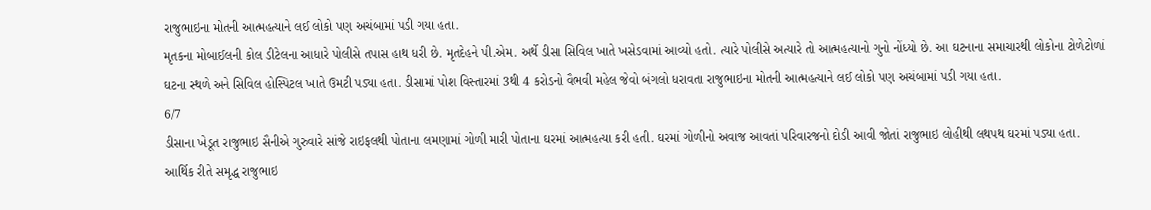રાજુભાઇના મોતની આત્મહત્યાને લઈ લોકો પણ અચંબામાં પડી ગયા હતા.
મૃતકના મોબાઈલની કોલ ડીટેલના આધારે પોલીસે તપાસ હાથ ધરી છે. મૃતદેહને પી.એમ. અર્થે ડીસા સિવિલ ખાતે ખસેડવામાં આવ્યો હતો. ત્યારે પોલીસે અત્યારે તો આત્મહત્યાનો ગુનો નોંધ્યો છે. આ ઘટનાના સમાચારથી લોકોના ટોળેટોળાં ઘટના સ્થળે અને સિવિલ હોસ્પિટલ ખાતે ઉમટી પડ્યા હતા. ડીસામાં પોશ વિસ્તારમાં 3થી 4 કરોડનો વૈભવી મહેલ જેવો બંગલો ધરાવતા રાજુભાઇના મોતની આત્મહત્યાને લઈ લોકો પણ અચંબામાં પડી ગયા હતા.
6/7
ડીસાના ખેડૂત રાજુભાઇ સૈનીએ ગુરુવારે સાંજે રાઇફલથી પોતાના લમણામાં ગોળી મારી પોતાના ઘરમાં આત્મહત્યા કરી હતી. ઘરમાં ગોળીનો અવાજ આવતાં પરિવારજનો દોડી આવી જોતાં રાજુભાઇ લોહીથી લથપથ ઘરમાં પડ્યા હતા. આર્થિક રીતે સમૃદ્ધ રાજુભાઇ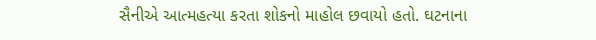સૈનીએ આત્મહત્યા કરતા શોકનો માહોલ છવાયો હતો. ઘટનાના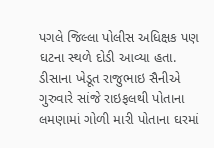પગલે જિલ્લા પોલીસ અધિક્ષક પણ ઘટના સ્થળે દોડી આવ્યા હતા.
ડીસાના ખેડૂત રાજુભાઇ સૈનીએ ગુરુવારે સાંજે રાઇફલથી પોતાના લમણામાં ગોળી મારી પોતાના ઘરમાં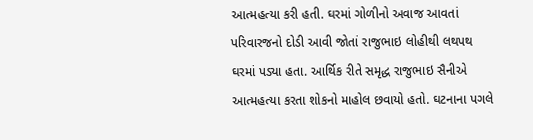આત્મહત્યા કરી હતી. ઘરમાં ગોળીનો અવાજ આવતાં પરિવારજનો દોડી આવી જોતાં રાજુભાઇ લોહીથી લથપથ ઘરમાં પડ્યા હતા. આર્થિક રીતે સમૃદ્ધ રાજુભાઇ સૈનીએ આત્મહત્યા કરતા શોકનો માહોલ છવાયો હતો. ઘટનાના પગલે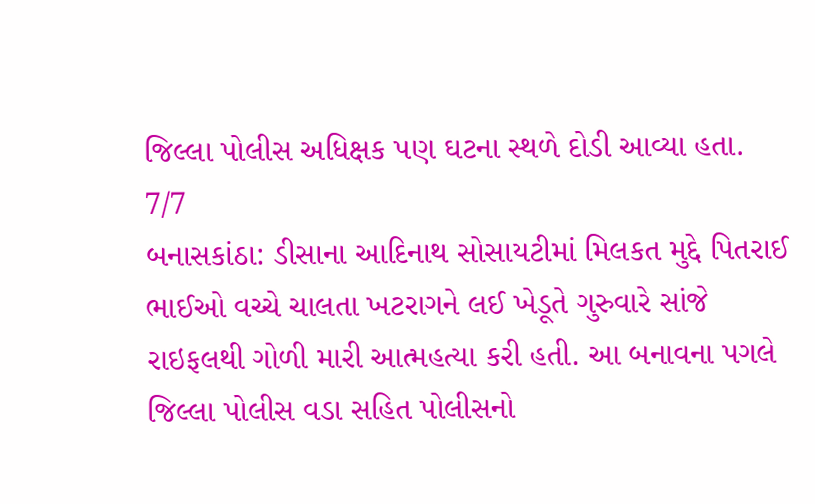જિલ્લા પોલીસ અધિક્ષક પણ ઘટના સ્થળે દોડી આવ્યા હતા.
7/7
બનાસકાંઠા: ડીસાના આદિનાથ સોસાયટીમાં મિલકત મુદ્દે પિતરાઈ ભાઈઓ વચ્ચે ચાલતા ખટરાગને લઈ ખેડૂતે ગુરુવારે સાંજે રાઇફલથી ગોળી મારી આત્મહત્યા કરી હતી. આ બનાવના પગલે જિલ્લા પોલીસ વડા સહિત પોલીસનો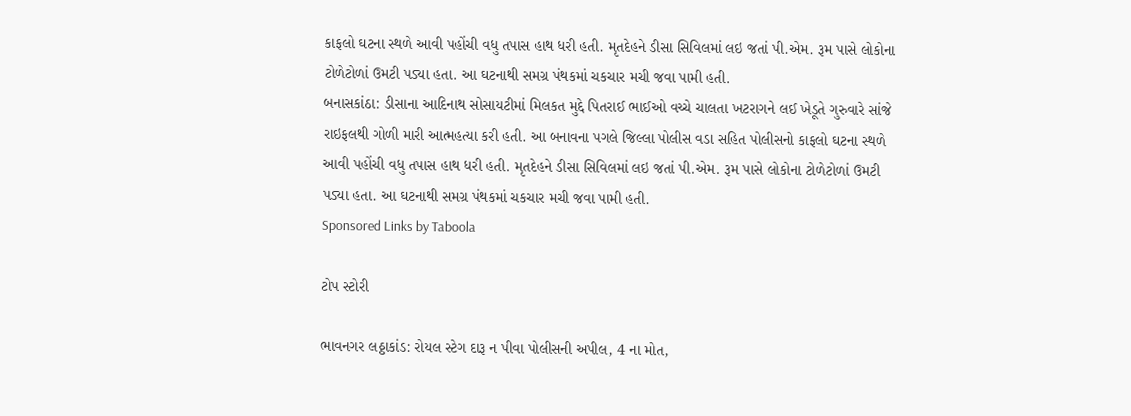કાફલો ઘટના સ્થળે આવી પહોંચી વધુ તપાસ હાથ ધરી હતી. મૃતદેહને ડીસા સિવિલમાં લઇ જતાં પી.એમ. રૂમ પાસે લોકોના ટોળેટોળાં ઉમટી પડ્યા હતા. આ ઘટનાથી સમગ્ર પંથકમાં ચકચાર મચી જવા પામી હતી.
બનાસકાંઠા: ડીસાના આદિનાથ સોસાયટીમાં મિલકત મુદ્દે પિતરાઈ ભાઈઓ વચ્ચે ચાલતા ખટરાગને લઈ ખેડૂતે ગુરુવારે સાંજે રાઇફલથી ગોળી મારી આત્મહત્યા કરી હતી. આ બનાવના પગલે જિલ્લા પોલીસ વડા સહિત પોલીસનો કાફલો ઘટના સ્થળે આવી પહોંચી વધુ તપાસ હાથ ધરી હતી. મૃતદેહને ડીસા સિવિલમાં લઇ જતાં પી.એમ. રૂમ પાસે લોકોના ટોળેટોળાં ઉમટી પડ્યા હતા. આ ઘટનાથી સમગ્ર પંથકમાં ચકચાર મચી જવા પામી હતી.
Sponsored Links by Taboola

ટોપ સ્ટોરી

ભાવનગર લઠ્ઠાકાંડ: રોયલ સ્ટેગ દારૂ ન પીવા પોલીસની અપીલ, 4 ના મોત,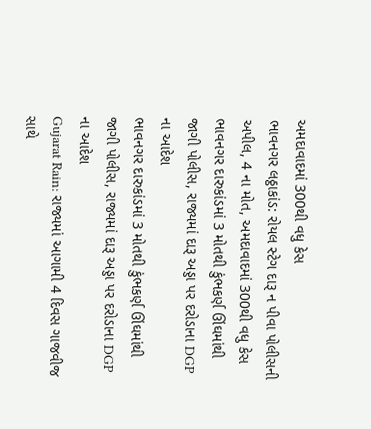અમદાવાદમાં 300થી વધુ કેસ
ભાવનગર લઠ્ઠાકાંડ: રોયલ સ્ટેગ દારૂ ન પીવા પોલીસની અપીલ, 4 ના મોત, અમદાવાદમાં 300થી વધુ કેસ
ભાવનગર દારુકાંડમાં 3 મોતથી કુંભકર્ણ ઊંઘમાંથી જાગી પોલીસ, રાજ્યમાં દારૂ અડ્ડા પર દરોડાના DGP ના આદેશ
ભાવનગર દારુકાંડમાં 3 મોતથી કુંભકર્ણ ઊંઘમાંથી જાગી પોલીસ, રાજ્યમાં દારૂ અડ્ડા પર દરોડાના DGP ના આદેશ
Gujarat Rain: રાજ્યમાં આગામી 4 દિવસ ગાજવીજ સાથે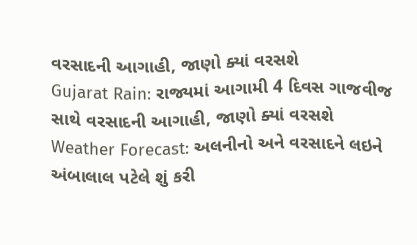વરસાદની આગાહી, જાણો ક્યાં વરસશે
Gujarat Rain: રાજ્યમાં આગામી 4 દિવસ ગાજવીજ સાથે વરસાદની આગાહી, જાણો ક્યાં વરસશે
Weather Forecast: અલનીનો અને વરસાદને લઇને અંબાલાલ પટેલે શું કરી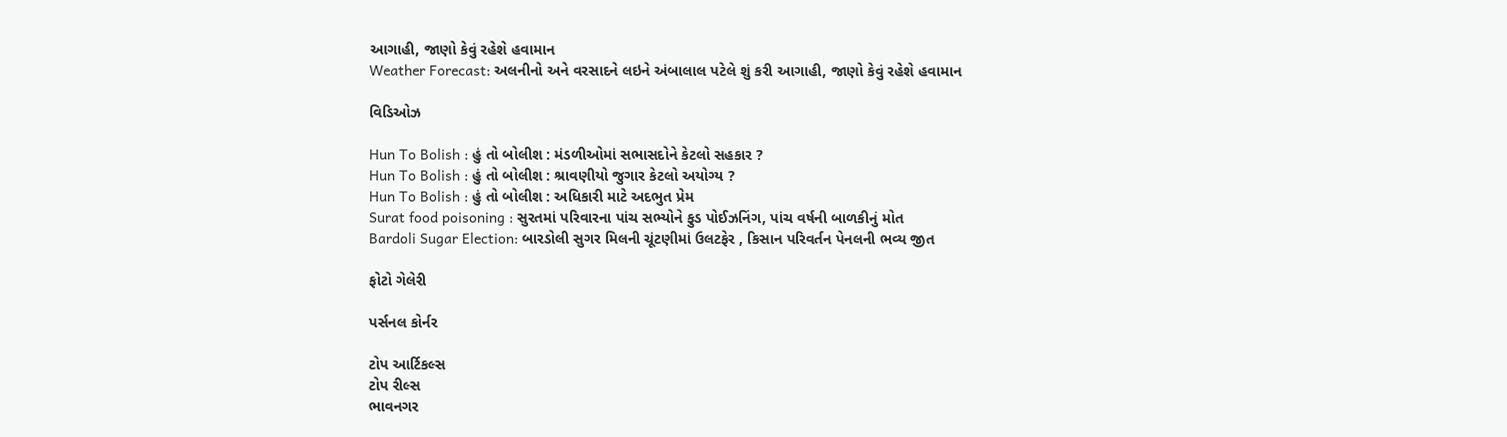આગાહી, જાણો કેવું રહેશે હવામાન
Weather Forecast: અલનીનો અને વરસાદને લઇને અંબાલાલ પટેલે શું કરી આગાહી, જાણો કેવું રહેશે હવામાન

વિડિઓઝ

Hun To Bolish : હું તો બોલીશ : મંડળીઓમાં સભાસદોને કેટલો સહકાર ?
Hun To Bolish : હું તો બોલીશ : શ્રાવણીયો જુગાર કેટલો અયોગ્ય ?
Hun To Bolish : હું તો બોલીશ : અધિકારી માટે અદભુત પ્રેમ
Surat food poisoning : સુરતમાં પરિવારના પાંચ સભ્યોને ફુડ પોઈઝનિંગ, પાંચ વર્ષની બાળકીનું મોત
Bardoli Sugar Election: બારડોલી સુગર મિલની ચૂંટણીમાં ઉલટફેર , કિસાન પરિવર્તન પેનલની ભવ્ય જીત

ફોટો ગેલેરી

પર્સનલ કોર્નર

ટોપ આર્ટિકલ્સ
ટોપ રીલ્સ
ભાવનગર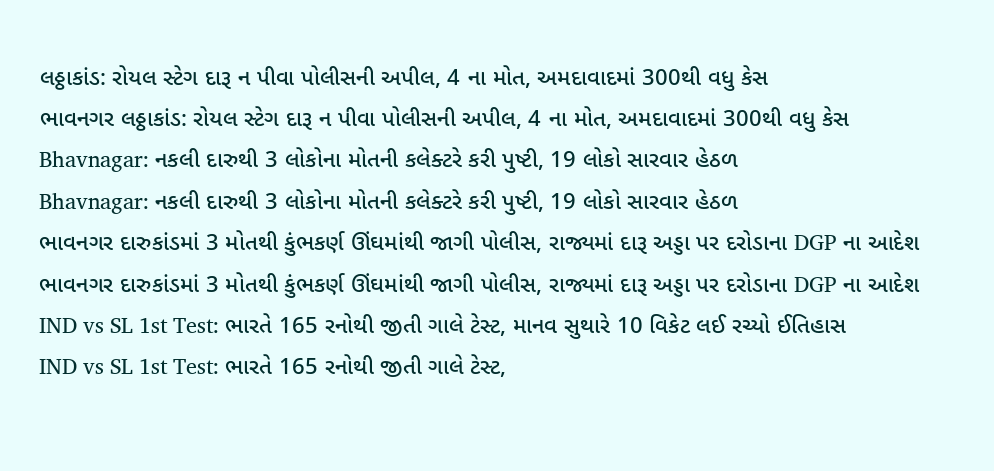લઠ્ઠાકાંડ: રોયલ સ્ટેગ દારૂ ન પીવા પોલીસની અપીલ, 4 ના મોત, અમદાવાદમાં 300થી વધુ કેસ
ભાવનગર લઠ્ઠાકાંડ: રોયલ સ્ટેગ દારૂ ન પીવા પોલીસની અપીલ, 4 ના મોત, અમદાવાદમાં 300થી વધુ કેસ
Bhavnagar: નકલી દારુથી 3 લોકોના મોતની કલેક્ટરે કરી પુષ્ટી, 19 લોકો સારવાર હેઠળ
Bhavnagar: નકલી દારુથી 3 લોકોના મોતની કલેક્ટરે કરી પુષ્ટી, 19 લોકો સારવાર હેઠળ
ભાવનગર દારુકાંડમાં 3 મોતથી કુંભકર્ણ ઊંઘમાંથી જાગી પોલીસ, રાજ્યમાં દારૂ અડ્ડા પર દરોડાના DGP ના આદેશ
ભાવનગર દારુકાંડમાં 3 મોતથી કુંભકર્ણ ઊંઘમાંથી જાગી પોલીસ, રાજ્યમાં દારૂ અડ્ડા પર દરોડાના DGP ના આદેશ
IND vs SL 1st Test: ભારતે 165 રનોથી જીતી ગાલે ટેસ્ટ, માનવ સુથારે 10 વિકેટ લઈ રચ્યો ઈતિહાસ
IND vs SL 1st Test: ભારતે 165 રનોથી જીતી ગાલે ટેસ્ટ,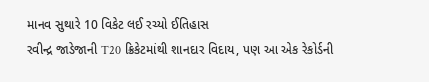માનવ સુથારે 10 વિકેટ લઈ રચ્યો ઈતિહાસ
રવીન્દ્ર જાડેજાની T20 ક્રિકેટમાંથી શાનદાર વિદાય, પણ આ એક રેકોર્ડની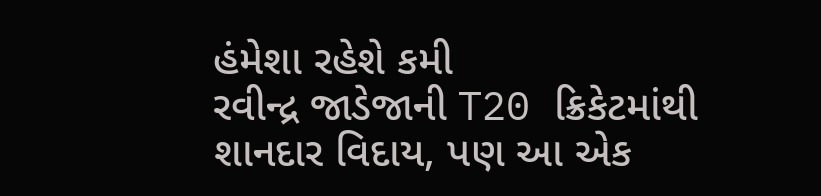હંમેશા રહેશે કમી
રવીન્દ્ર જાડેજાની T20 ક્રિકેટમાંથી શાનદાર વિદાય, પણ આ એક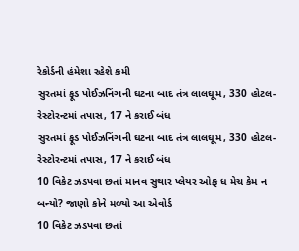રેકોર્ડની હંમેશા રહેશે કમી
સુરતમાં ફૂડ પોઈઝનિંગની ઘટના બાદ તંત્ર લાલઘૂમ, 330 હોટલ-રેસ્ટોરન્ટમાં તપાસ, 17 ને કરાઈ બંધ
સુરતમાં ફૂડ પોઈઝનિંગની ઘટના બાદ તંત્ર લાલઘૂમ, 330 હોટલ-રેસ્ટોરન્ટમાં તપાસ, 17 ને કરાઈ બંધ
10 વિકેટ ઝડપવા છતાં માનવ સુથાર પ્લેયર ઓફ ધ મેચ કેમ ન બન્યો? જાણો કોને મળ્યો આ એવોર્ડ
10 વિકેટ ઝડપવા છતાં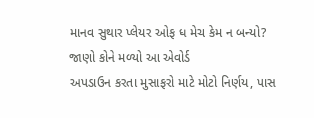માનવ સુથાર પ્લેયર ઓફ ધ મેચ કેમ ન બન્યો? જાણો કોને મળ્યો આ એવોર્ડ
અપડાઉન કરતા મુસાફરો માટે મોટો નિર્ણય, પાસ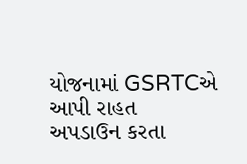યોજનામાં GSRTCએ આપી રાહત
અપડાઉન કરતા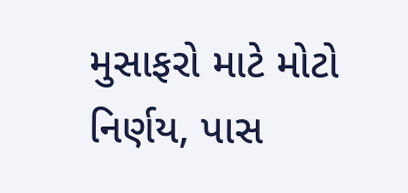મુસાફરો માટે મોટો નિર્ણય, પાસ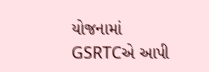યોજનામાં GSRTCએ આપી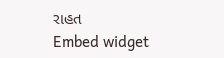રાહત
Embed widget